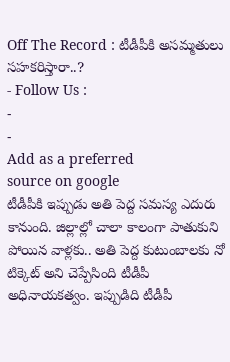Off The Record : టీడీపీకి అసమ్మతులు సహకరిస్తారా..?
- Follow Us :
-
-
Add as a preferred
source on google
టీడీపీకి ఇప్పుడు అతి పెద్ద సమస్య ఎదురు కానుంది. జిల్లాల్లో చాలా కాలంగా పాతుకుని పోయిన వాళ్లకు.. అతి పెద్ద కుటుంబాలకు నో టిక్కెట్ అని చెప్పేసింది టీడీపీ అధినాయకత్వం. ఇప్పుడిది టీడీపీ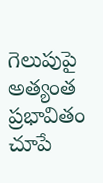గెలుపుపై అత్యంత ప్రభావితం చూపే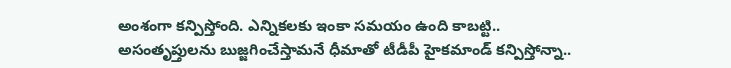అంశంగా కన్పిస్తోంది. ఎన్నికలకు ఇంకా సమయం ఉంది కాబట్టి.. అసంతృప్తులను బుజ్జగించేస్తామనే ధీమాతో టీడీపీ హైకమాండ్ కన్పిస్తోన్నా..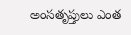అంసతృప్తులు ఎంత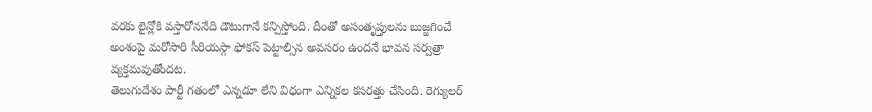వరకు లైన్లోకి వస్తారోననేది డౌటుగానే కన్పిస్తోంది. దీంతో అసంతృప్తులను బుజ్జగించే అంశంపై మరోసారి సీరియస్గా ఫోకస్ పెట్టాల్సిన అవసరం ఉందనే భావన సర్వత్రా వ్యక్తమవుతోందట.
తెలుగుదేశం పార్టీ గతంలో ఎన్నడూ లేని విధంగా ఎన్నికల కసరత్తు చేసింది. రెగ్యులర్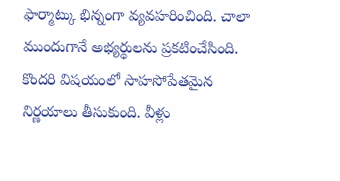ఫార్మాట్కు భిన్నంగా వ్యవహరించింది. చాలా ముందుగానే అభ్యర్థులను ప్రకటించేసింది. కొందరి విషయంలో సాహసోపేతమైన నిర్ణయాలు తీసుకుంది. వీళ్లు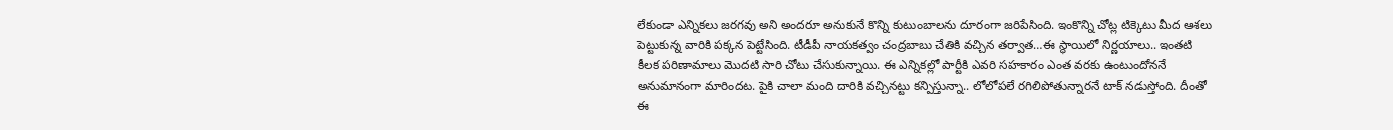లేకుండా ఎన్నికలు జరగవు అని అందరూ అనుకునే కొన్ని కుటుంబాలను దూరంగా జరిపేసింది. ఇంకొన్ని చోట్ల టిక్కెటు మీద ఆశలు పెట్టుకున్న వారికి పక్కన పెట్టేసింది. టీడీపీ నాయకత్వం చంద్రబాబు చేతికి వచ్చిన తర్వాత…ఈ స్థాయిలో నిర్ణయాలు.. ఇంతటి కీలక పరిణామాలు మొదటి సారి చోటు చేసుకున్నాయి. ఈ ఎన్నికల్లో పార్టీకి ఎవరి సహకారం ఎంత వరకు ఉంటుందోననే అనుమానంగా మారిందట. పైకి చాలా మంది దారికి వచ్చినట్టు కన్పిస్తున్నా.. లోలోపలే రగిలిపోతున్నారనే టాక్ నడుస్తోంది. దీంతో ఈ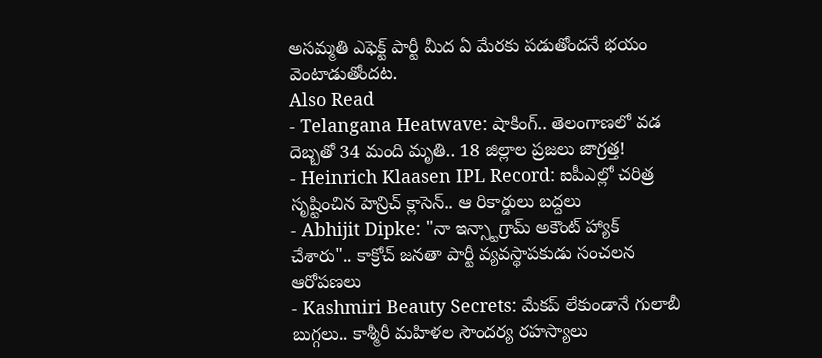అసమ్మతి ఎఫెక్ట్ పార్టీ మీద ఏ మేరకు పడుతోందనే భయం వెంటాడుతోందట.
Also Read
- Telangana Heatwave: షాకింగ్.. తెలంగాణలో వడ దెబ్బతో 34 మంది మృతి.. 18 జిల్లాల ప్రజలు జాగ్రత్త!
- Heinrich Klaasen IPL Record: ఐపీఎల్లో చరిత్ర సృష్టించిన హెన్రిచ్ క్లాసెన్.. ఆ రికార్డులు బద్దలు
- Abhijit Dipke: "నా ఇన్స్టాగ్రామ్ అకౌంట్ హ్యాక్ చేశారు".. కాక్రోచ్ జనతా పార్టీ వ్యవస్థాపకుడు సంచలన ఆరోపణలు
- Kashmiri Beauty Secrets: మేకప్ లేకుండానే గులాబీ బుగ్గలు.. కాశ్మీరీ మహిళల సౌందర్య రహస్యాలు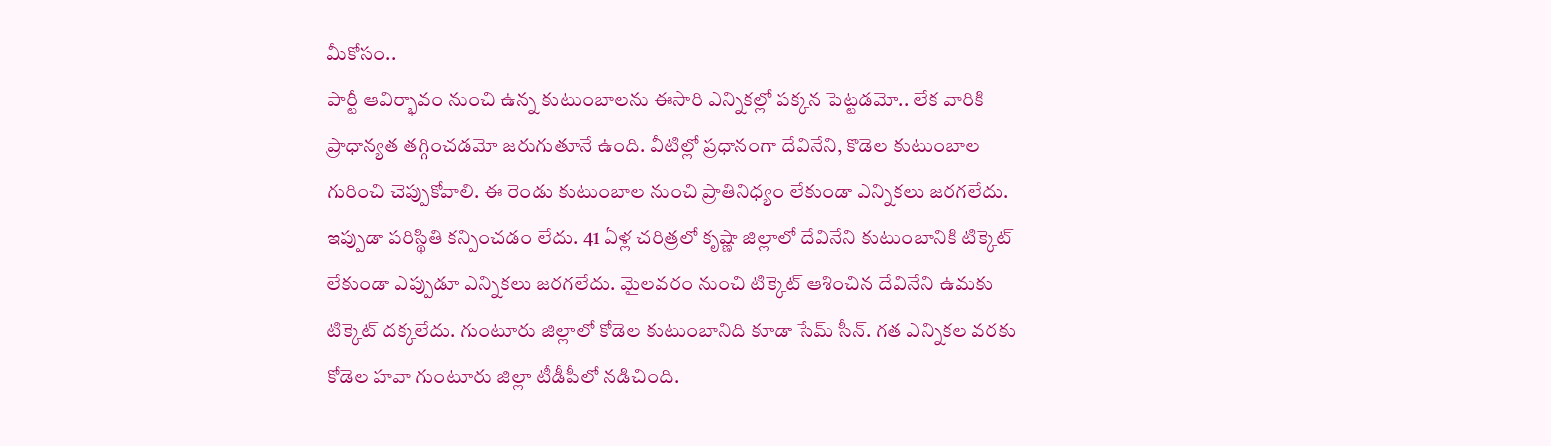మీకోసం..
పార్టీ ఆవిర్భావం నుంచి ఉన్న కుటుంబాలను ఈసారి ఎన్నికల్లో పక్కన పెట్టడమో.. లేక వారికి ప్రాధాన్యత తగ్గించడమో జరుగుతూనే ఉంది. వీటిల్లో ప్రధానంగా దేవినేని, కొడెల కుటుంబాల గురించి చెప్పుకోవాలి. ఈ రెండు కుటుంబాల నుంచి ప్రాతినిధ్యం లేకుండా ఎన్నికలు జరగలేదు. ఇప్పుడా పరిస్థితి కన్పించడం లేదు. 41 ఏళ్ల చరిత్రలో కృష్ణా జిల్లాలో దేవినేని కుటుంబానికి టిక్కెట్ లేకుండా ఎప్పుడూ ఎన్నికలు జరగలేదు. మైలవరం నుంచి టిక్కెట్ ఆశించిన దేవినేని ఉమకు టిక్కెట్ దక్కలేదు. గుంటూరు జిల్లాలో కోడెల కుటుంబానిది కూడా సేమ్ సీన్. గత ఎన్నికల వరకు కోడెల హవా గుంటూరు జిల్లా టీడీపీలో నడిచింది.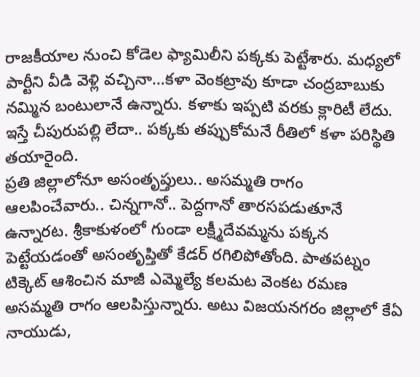రాజకీయాల నుంచి కోడెల ఫ్యామిలీని పక్కకు పెట్టేశారు. మధ్యలో పార్టీని వీడి వెళ్లి వచ్చినా…కళా వెంకట్రావు కూడా చంద్రబాబుకు నమ్మిన బంటులానే ఉన్నారు. కళాకు ఇప్పటి వరకు క్లారిటీ లేదు. ఇస్తే చీపురుపల్లి లేదా.. పక్కకు తప్పుకోమనే రీతిలో కళా పరిస్థితి తయారైంది.
ప్రతి జిల్లాలోనూ అసంతృప్తులు.. అసమ్మతి రాగం ఆలపించేవారు.. చిన్నగానో.. పెద్దగానో తారసపడుతూనే ఉన్నారట. శ్రీకాకుళంలో గుండా లక్ష్మీదేవమ్మను పక్కన పెట్టేయడంతో అసంతృప్తితో కేడర్ రగిలిపోతోంది. పాతపట్నం టిక్కెట్ ఆశించిన మాజీ ఎమ్మెల్యే కలమట వెంకట రమణ అసమ్మతి రాగం ఆలపిస్తున్నారు. అటు విజయనగరం జిల్లాలో కేఏ నాయుడు,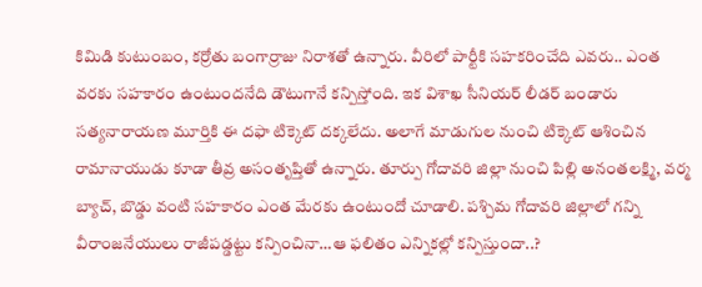కిమిడి కుటుంబం, కర్రోతు బంగార్రాజు నిరాశతో ఉన్నారు. వీరిలో పార్టీకి సహకరించేది ఎవరు.. ఎంత వరకు సహకారం ఉంటుందనేది డౌటుగానే కన్పిస్తోంది. ఇక విశాఖ సీనియర్ లీడర్ బండారు సత్యనారాయణ మూర్తికి ఈ దఫా టిక్కెట్ దక్కలేదు. అలాగే మాడుగుల నుంచి టిక్కెట్ ఆశించిన రామానాయుడు కూడా తీవ్ర అసంతృప్తితో ఉన్నారు. తూర్పు గోదావరి జిల్లా నుంచి పిల్లి అనంతలక్ష్మి, వర్మ బ్యాచ్, బొడ్డు వంటి సహకారం ఎంత మేరకు ఉంటుందో చూడాలి. పశ్చిమ గోదావరి జిల్లాలో గన్ని వీరాంజనేయులు రాజీపడ్డట్టు కన్పించినా…ఆ ఫలితం ఎన్నికల్లో కన్పిస్తుందా..?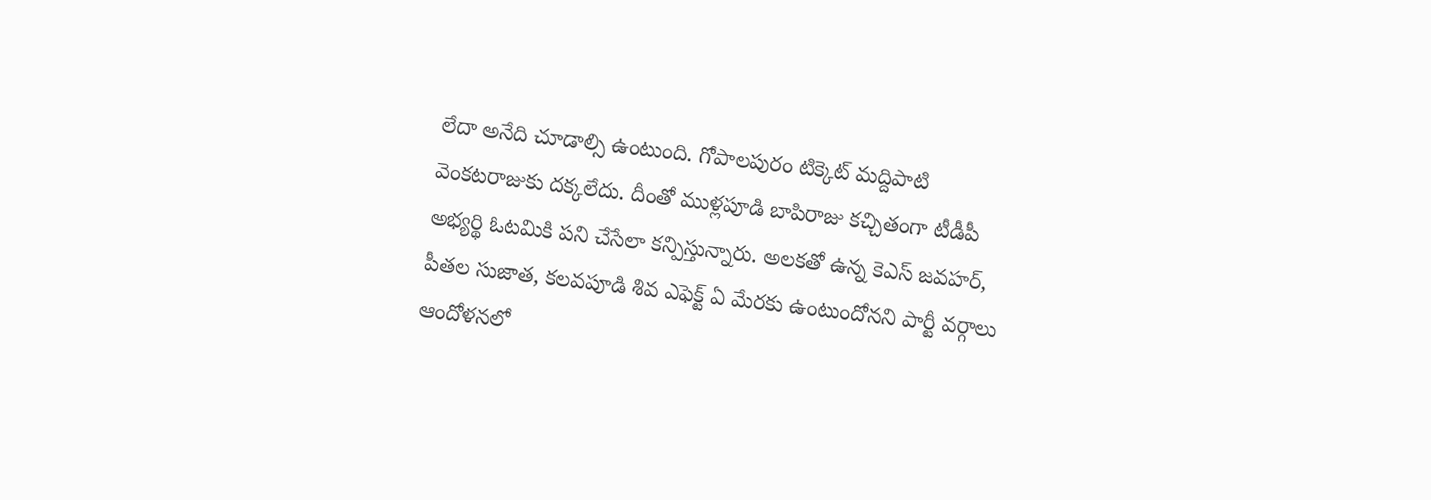లేదా అనేది చూడాల్సి ఉంటుంది. గోపాలపురం టిక్కెట్ మద్దిపాటి వెంకటరాజుకు దక్కలేదు. దీంతో ముళ్లపూడి బాపిరాజు కచ్చితంగా టీడీపీ అభ్యర్థి ఓటమికి పని చేసేలా కన్పిస్తున్నారు. అలకతో ఉన్న కెఎస్ జవహర్, పీతల సుజాత, కలవపూడి శివ ఎఫెక్ట్ ఏ మేరకు ఉంటుందోనని పార్టీ వర్గాలు ఆందోళనలో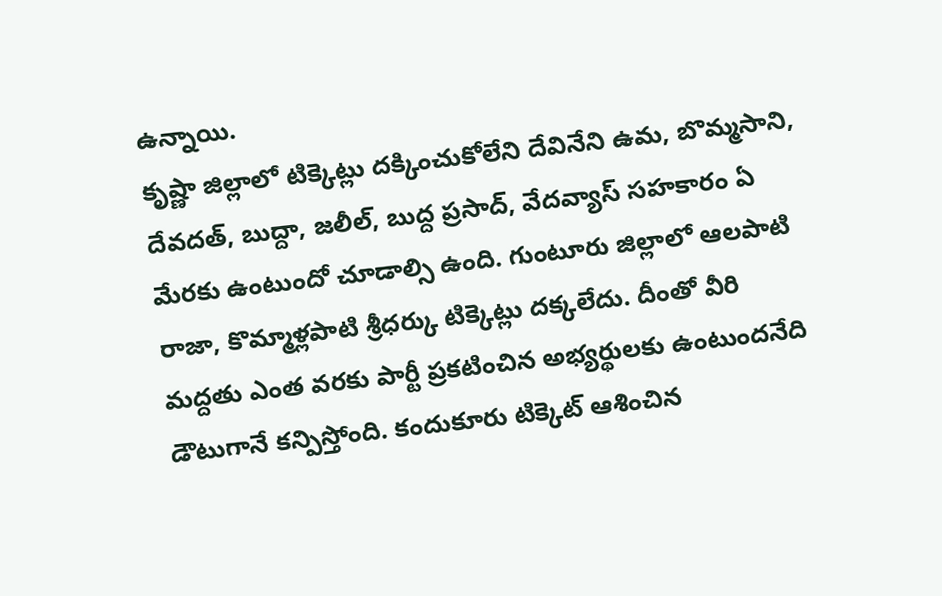ఉన్నాయి.
కృష్ణా జిల్లాలో టిక్కెట్లు దక్కించుకోలేని దేవినేని ఉమ, బొమ్మసాని, దేవదత్, బుద్దా, జలీల్, బుద్ద ప్రసాద్, వేదవ్యాస్ సహకారం ఏ మేరకు ఉంటుందో చూడాల్సి ఉంది. గుంటూరు జిల్లాలో ఆలపాటి రాజా, కొమ్మాళ్లపాటి శ్రీధర్కు టిక్కెట్లు దక్కలేదు. దీంతో వీరి మద్దతు ఎంత వరకు పార్టీ ప్రకటించిన అభ్యర్థులకు ఉంటుందనేది డౌటుగానే కన్పిస్తోంది. కందుకూరు టిక్కెట్ ఆశించిన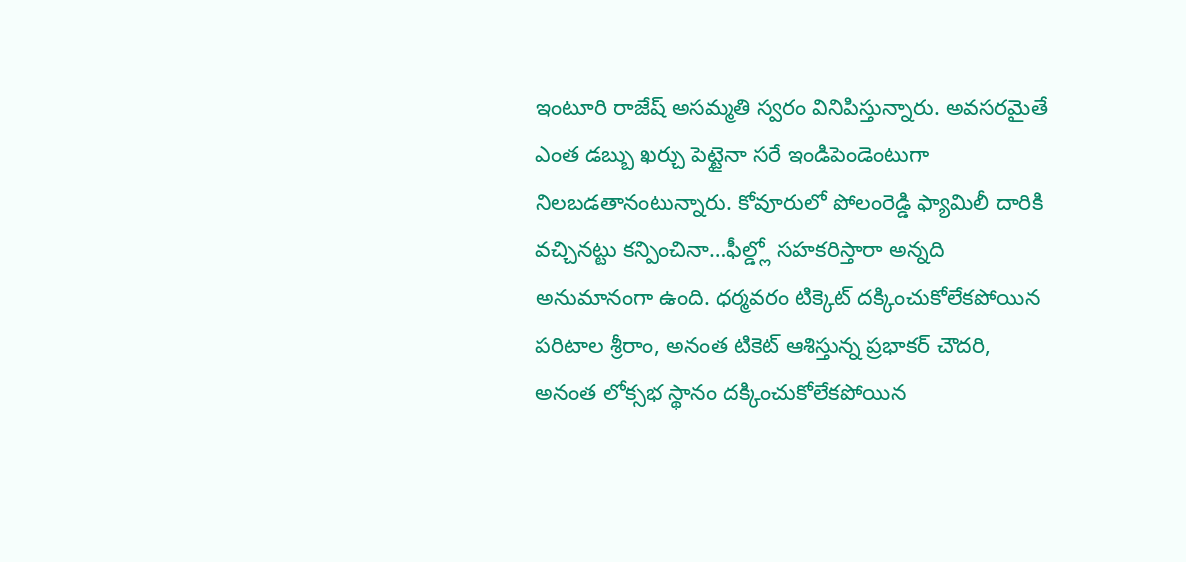ఇంటూరి రాజేష్ అసమ్మతి స్వరం వినిపిస్తున్నారు. అవసరమైతే ఎంత డబ్బు ఖర్చు పెట్టైనా సరే ఇండిపెండెంటుగా నిలబడతానంటున్నారు. కోవూరులో పోలంరెడ్డి ఫ్యామిలీ దారికి వచ్చినట్టు కన్పించినా…ఫీల్డ్లో సహకరిస్తారా అన్నది అనుమానంగా ఉంది. ధర్మవరం టిక్కెట్ దక్కించుకోలేకపోయిన పరిటాల శ్రీరాం, అనంత టికెట్ ఆశిస్తున్న ప్రభాకర్ చౌదరి, అనంత లోక్సభ స్థానం దక్కించుకోలేకపోయిన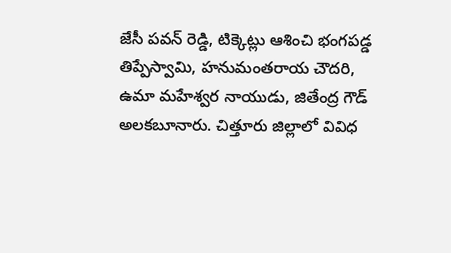జేసీ పవన్ రెడ్డి, టిక్కెట్లు ఆశించి భంగపడ్డ తిప్పేస్వామి, హనుమంతరాయ చౌదరి, ఉమా మహేశ్వర నాయుడు, జితేంద్ర గౌడ్ అలకబూనారు. చిత్తూరు జిల్లాలో వివిధ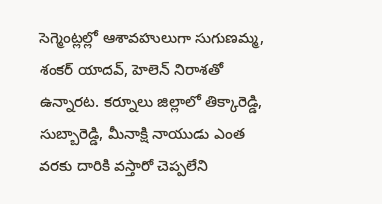సెగ్మెంట్లల్లో ఆశావహులుగా సుగుణమ్మ, శంకర్ యాదవ్, హెలెన్ నిరాశతో ఉన్నారట. కర్నూలు జిల్లాలో తిక్కారెడ్డి, సుబ్బారెడ్డి, మీనాక్షి నాయుడు ఎంత వరకు దారికి వస్తారో చెప్పలేని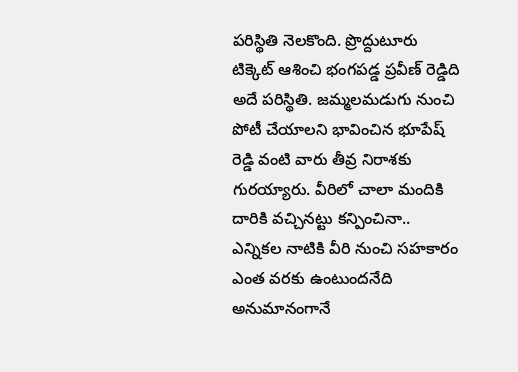పరిస్థితి నెలకొంది. ప్రొద్దుటూరు టిక్కెట్ ఆశించి భంగపడ్డ ప్రవీణ్ రెడ్డిది అదే పరిస్థితి. జమ్మలమడుగు నుంచి పోటీ చేయాలని భావించిన భూపేష్ రెడ్డి వంటి వారు తీవ్ర నిరాశకు గురయ్యారు. వీరిలో చాలా మందికి దారికి వచ్చినట్టు కన్పించినా.. ఎన్నికల నాటికి వీరి నుంచి సహకారం ఎంత వరకు ఉంటుందనేది అనుమానంగానే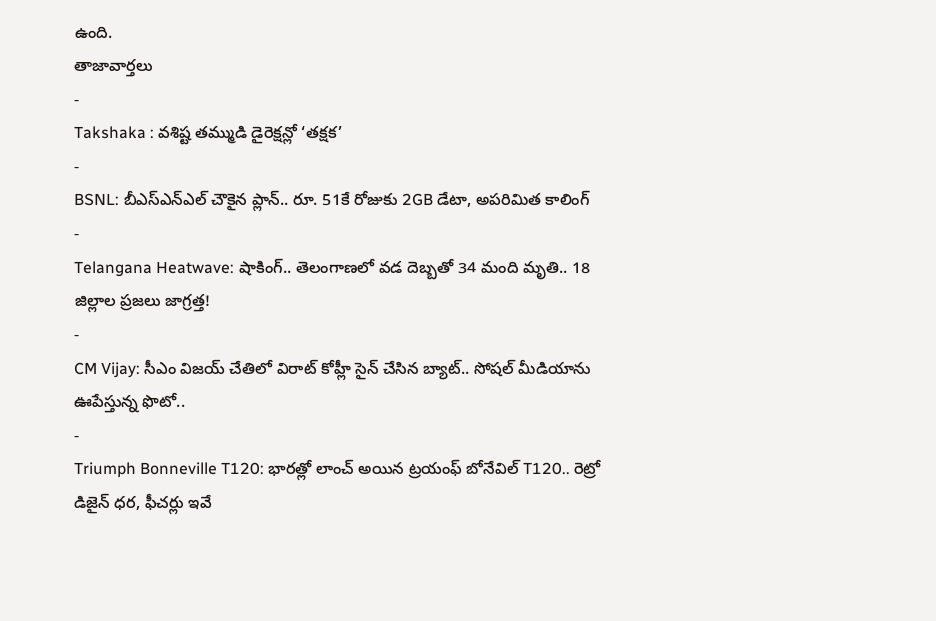ఉంది.
తాజావార్తలు
-
Takshaka : వశిష్ట తమ్ముడి డైరెక్షన్లో ‘తక్షక’
-
BSNL: బీఎస్ఎన్ఎల్ చౌకైన ప్లాన్.. రూ. 51కే రోజుకు 2GB డేటా, అపరిమిత కాలింగ్
-
Telangana Heatwave: షాకింగ్.. తెలంగాణలో వడ దెబ్బతో 34 మంది మృతి.. 18 జిల్లాల ప్రజలు జాగ్రత్త!
-
CM Vijay: సీఎం విజయ్ చేతిలో విరాట్ కోహ్లీ సైన్ చేసిన బ్యాట్.. సోషల్ మీడియాను ఊపేస్తున్న ఫొటో..
-
Triumph Bonneville T120: భారత్లో లాంచ్ అయిన ట్రయంఫ్ బోనేవిల్ T120.. రెట్రో డిజైన్ ధర, ఫీచర్లు ఇవే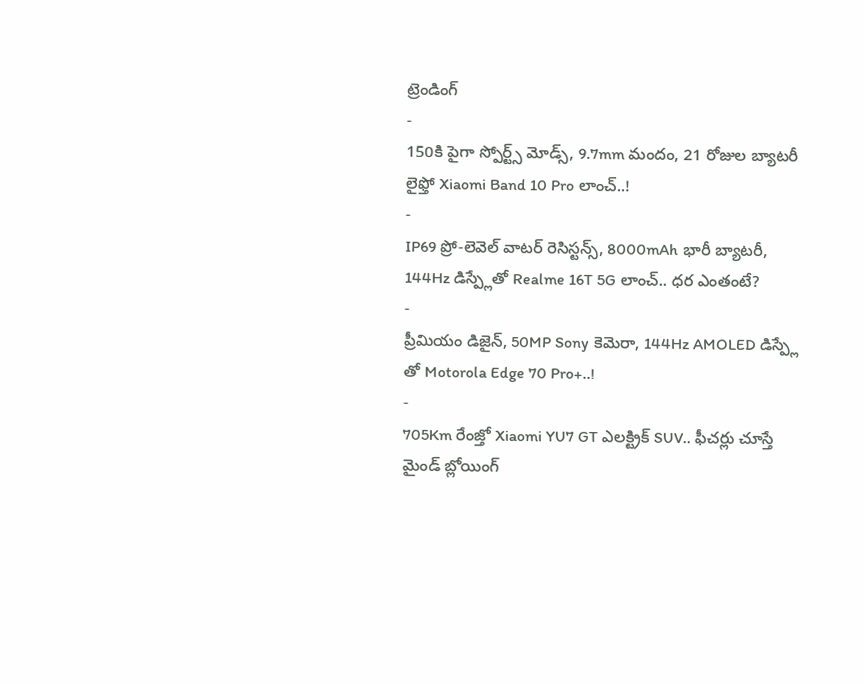ట్రెండింగ్
-
150కి పైగా స్పోర్ట్స్ మోడ్స్, 9.7mm మందం, 21 రోజుల బ్యాటరీ లైఫ్తో Xiaomi Band 10 Pro లాంచ్..!
-
IP69 ప్రో-లెవెల్ వాటర్ రెసిస్టన్స్, 8000mAh భారీ బ్యాటరీ, 144Hz డిస్ప్లేతో Realme 16T 5G లాంచ్.. ధర ఎంతంటే?
-
ప్రీమియం డిజైన్, 50MP Sony కెమెరా, 144Hz AMOLED డిస్ప్లే తో Motorola Edge 70 Pro+..!
-
705Km రేంజ్తో Xiaomi YU7 GT ఎలక్ట్రిక్ SUV.. ఫీచర్లు చూస్తే మైండ్ బ్లోయింగ్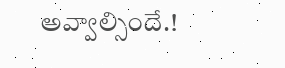అవ్వాల్సిందే.!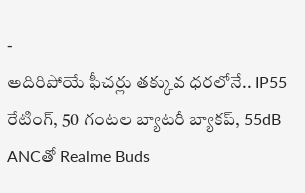-
అదిరిపోయే ఫీచర్లు తక్కువ ధరలోనే.. IP55 రేటింగ్, 50 గంటల బ్యాటరీ బ్యాకప్, 55dB ANCతో Realme Buds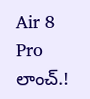Air 8 Pro లాంచ్.!